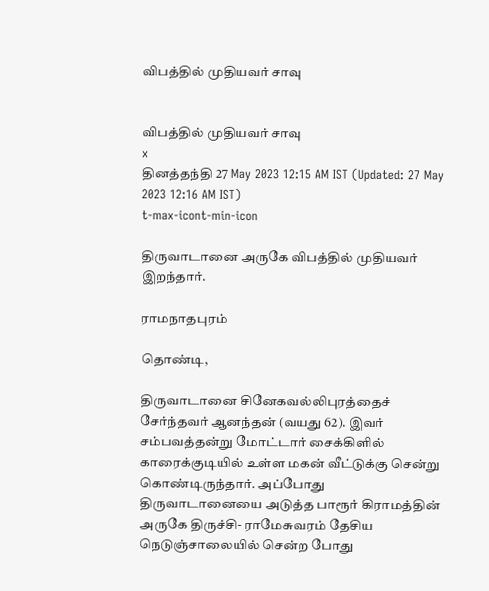விபத்தில் முதியவர் சாவு


விபத்தில் முதியவர் சாவு
x
தினத்தந்தி 27 May 2023 12:15 AM IST (Updated: 27 May 2023 12:16 AM IST)
t-max-icont-min-icon

திருவாடானை அருகே விபத்தில் முதியவர் இறந்தார்.

ராமநாதபுரம்

தொண்டி,

திருவாடானை சினேகவல்லிபுரத்தைச் சேர்ந்தவர் ஆனந்தன் (வயது 62). இவர் சம்பவத்தன்று மோட்டார் சைக்கிளில் காரைக்குடியில் உள்ள மகன் வீட்டுக்கு சென்று கொண்டிருந்தார். அப்போது திருவாடானையை அடுத்த பாரூர் கிராமத்தின் அருகே திருச்சி- ராமேசுவரம் தேசிய நெடுஞ்சாலையில் சென்ற போது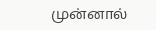முன்னால்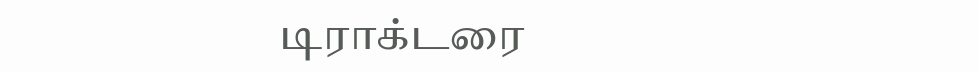டிராக்டரை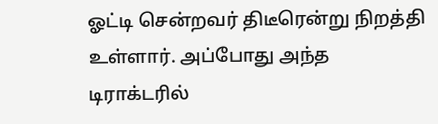ஓட்டி சென்றவர் திடீரென்று நிறத்தி உள்ளார். அப்போது அந்த டிராக்டரில்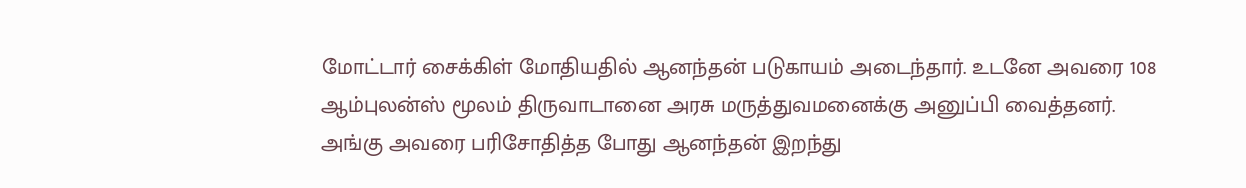மோட்டார் சைக்கிள் மோதியதில் ஆனந்தன் படுகாயம் அடைந்தார். உடனே அவரை 108 ஆம்புலன்ஸ் மூலம் திருவாடானை அரசு மருத்துவமனைக்கு அனுப்பி வைத்தனர். அங்கு அவரை பரிசோதித்த போது ஆனந்தன் இறந்து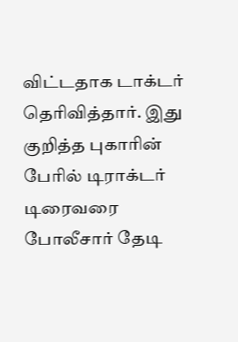விட்டதாக டாக்டர் தெரிவித்தார். இது குறித்த புகாரின் பேரில் டிராக்டர் டிரைவரை போலீசார் தேடி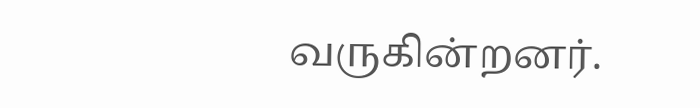வருகின்றனர்.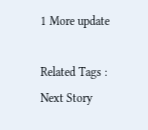1 More update

Related Tags :
Next Story